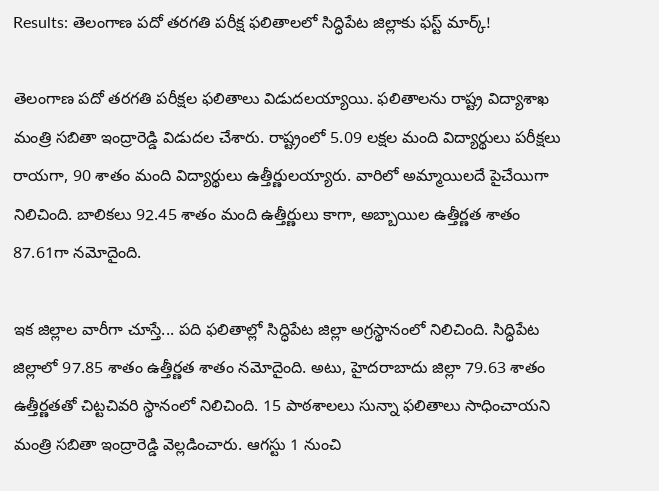Results: తెలంగాణ పదో తరగతి పరీక్ష ఫలితాలలో సిద్ధిపేట జిల్లాకు ఫస్ట్ మార్క్!

తెలంగాణ పదో తరగతి పరీక్షల ఫలితాలు విడుదలయ్యాయి. ఫలితాలను రాష్ట్ర విద్యాశాఖ మంత్రి సబితా ఇంద్రారెడ్డి విడుదల చేశారు. రాష్ట్రంలో 5.09 లక్షల మంది విద్యార్థులు పరీక్షలు రాయగా, 90 శాతం మంది విద్యార్థులు ఉత్తీర్ణులయ్యారు. వారిలో అమ్మాయిలదే పైచేయిగా నిలిచింది. బాలికలు 92.45 శాతం మంది ఉత్తీర్ణులు కాగా, అబ్బాయిల ఉత్తీర్ణత శాతం 87.61గా నమోదైంది.

ఇక జిల్లాల వారీగా చూస్తే... పది ఫలితాల్లో సిద్ధిపేట జిల్లా అగ్రస్థానంలో నిలిచింది. సిద్ధిపేట జిల్లాలో 97.85 శాతం ఉత్తీర్ణత శాతం నమోదైంది. అటు, హైదరాబాదు జిల్లా 79.63 శాతం ఉత్తీర్ణతతో చిట్టచివరి స్థానంలో నిలిచింది. 15 పాఠశాలలు సున్నా ఫలితాలు సాధించాయని మంత్రి సబితా ఇంద్రారెడ్డి వెల్లడించారు. ఆగస్టు 1 నుంచి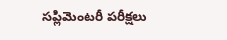సప్లిమెంటరీ పరీక్షలు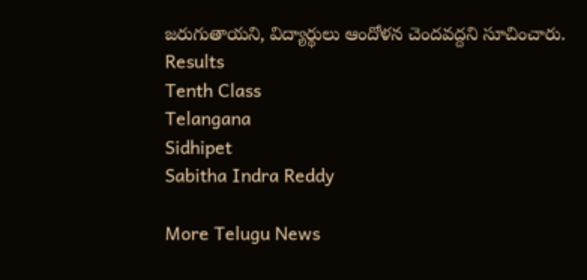జరుగుతాయని, విద్యార్థులు ఆందోళన చెందవద్దని సూచించారు.
Results
Tenth Class
Telangana
Sidhipet
Sabitha Indra Reddy

More Telugu News